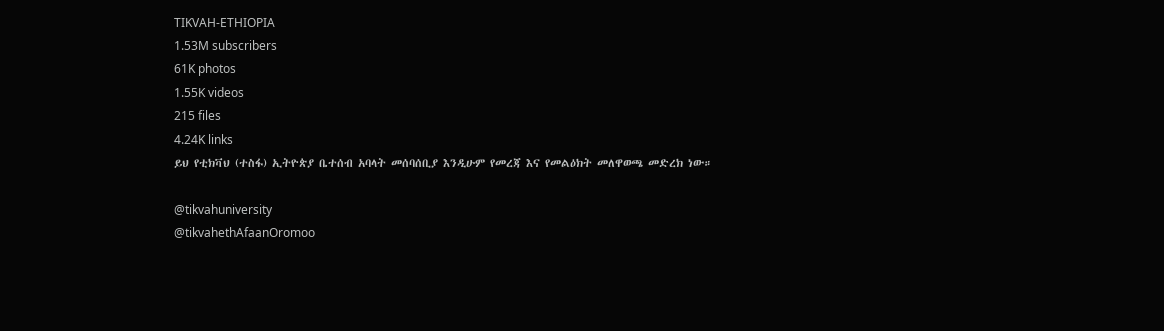TIKVAH-ETHIOPIA
1.53M subscribers
61K photos
1.55K videos
215 files
4.24K links
ይህ የቲክቫህ (ተስፋ) ኢትዮጵያ ቤተሰብ አባላት መሰባሰቢያ እንዲሁም የመረጃ እና የመልዕክት መለዋወጫ መድረክ ነው።

@tikvahuniversity
@tikvahethAfaanOromoo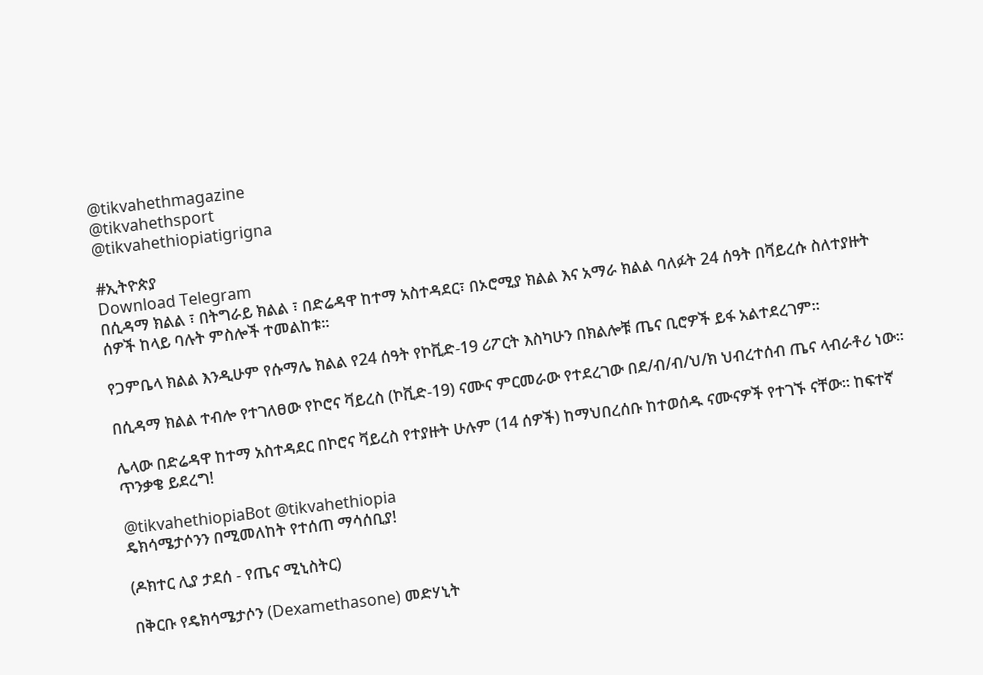@tikvahethmagazine
@tikvahethsport
@tikvahethiopiatigrigna

#ኢትዮጵያ
Download Telegram
በሲዳማ ክልል ፣ በትግራይ ክልል ፣ በድሬዳዋ ከተማ አስተዳደር፣ በኦሮሚያ ክልል እና አማራ ክልል ባለፉት 24 ሰዓት በቫይረሱ ስለተያዙት ሰዎች ከላይ ባሉት ምስሎች ተመልከቱ።

የጋምቤላ ክልል እንዲሁም የሱማሌ ክልል የ24 ሰዓት የኮቪድ-19 ሪፖርት እስካሁን በክልሎቹ ጤና ቢሮዎች ይፋ አልተደረገም።

በሲዳማ ክልል ተብሎ የተገለፀው የኮሮና ቫይረስ (ኮቪድ-19) ናሙና ምርመራው የተደረገው በደ/ብ/ብ/ህ/ክ ህብረተሰብ ጤና ላብራቶሪ ነው።

ሌላው በድሬዳዋ ከተማ አስተዳደር በኮሮና ቫይረስ የተያዙት ሁሉም (14 ሰዎች) ከማህበረሰቡ ከተወሰዱ ናሙናዎች የተገኙ ናቸው። ከፍተኛ ጥንቃቄ ይደረግ!

@tikvahethiopiaBot @tikvahethiopia
ዴክሳሜታሶንን በሚመለከት የተሰጠ ማሳሰቢያ!

(ዶክተር ሊያ ታደሰ - የጤና ሚኒስትር)

በቅርቡ የዴክሳሜታሶን (Dexamethasone) መድሃኒት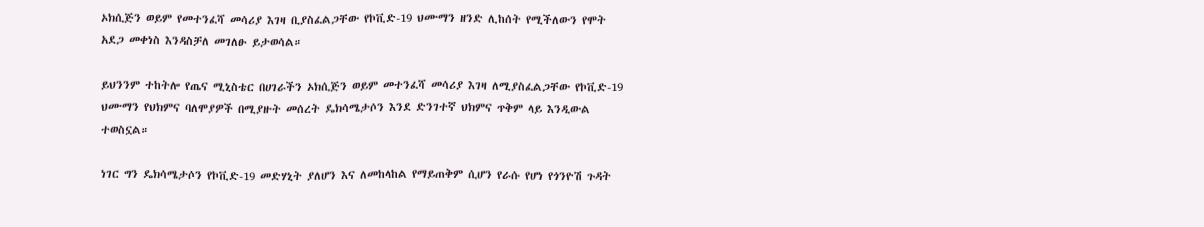ኦክሲጅን ወይም የመተንፈሻ መሳሪያ እገዛ ቢያስፈልጋቸው የኮቪድ-19 ህሙማን ዘንድ ሊከሰት የሚችለውን የሞት አደጋ መቀነስ እንዳስቻለ መገለፁ ይታወሳል።

ይህንንም ተከትሎ የጤና ሚኒስቴር በሀገራችን ኦክሲጅን ወይም መተንፈሻ መሳሪያ እገዛ ለሚያስፈልጋቸው የኮቪድ-19 ህሙማን የህክምና ባለሞያዎች በሚያዙት መሰረት ዴክሳሜታሶን እንደ ድንገተኛ ህክምና ጥቅም ላይ እንዲውል ተወስኗል።

ነገር ግን ዴክሳሜታሶን የኮቪድ-19 መድሃኒት ያለሆን እና ለመከላከል የማይጠቅም ሲሆን የራሱ የሆነ የጎንዮሽ ጉዳት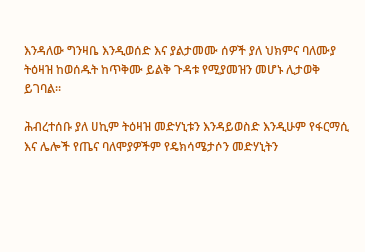እንዳለው ግንዛቤ እንዲወሰድ እና ያልታመሙ ሰዎች ያለ ህክምና ባለሙያ ትዕዛዝ ከወሰዱት ከጥቅሙ ይልቅ ጉዳቱ የሚያመዝን መሆኑ ሊታወቅ ይገባል።

ሕብረተሰቡ ያለ ሀኪም ትዕዛዝ መድሃኒቱን እንዳይወስድ እንዲሁም የፋርማሲ እና ሌሎች የጤና ባለሞያዎችም የዴክሳሜታሶን መድሃኒትን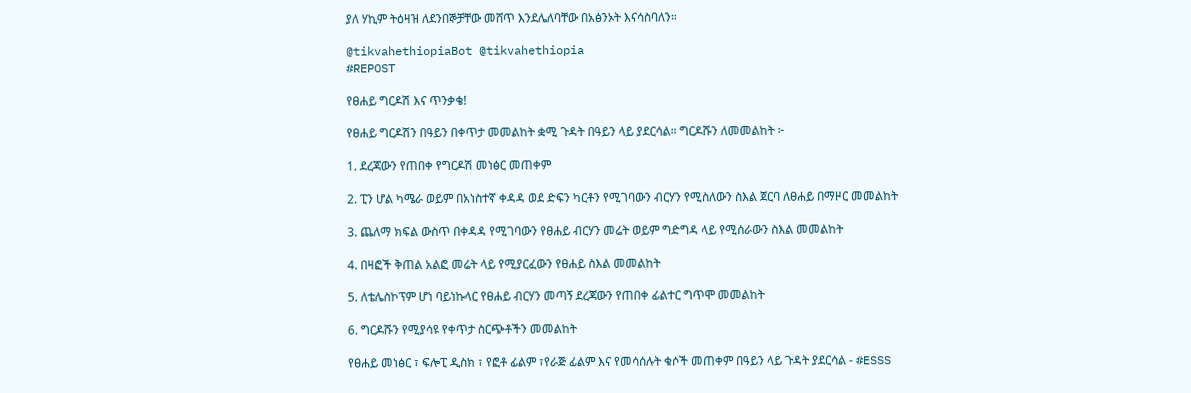ያለ ሃኪም ትዕዛዝ ለደንበኞቻቸው መሸጥ እንደሌለባቸው በአፅንኦት እናሳስባለን።

@tikvahethiopiaBot @tikvahethiopia
#REPOST

የፀሐይ ግርዶሽ እና ጥንቃቄ!

የፀሐይ ግርዶሽን በዓይን በቀጥታ መመልከት ቋሚ ጉዳት በዓይን ላይ ያደርሳል። ግርዶሹን ለመመልከት ፦

1. ደረጃውን የጠበቀ የግርዶሽ መነፅር መጠቀም

2. ፒን ሆል ካሜራ ወይም በአነስተኛ ቀዳዳ ወደ ድፍን ካርቶን የሚገባውን ብርሃን የሚስለውን ስእል ጀርባ ለፀሐይ በማዞር መመልከት

3. ጨለማ ክፍል ውስጥ በቀዳዳ የሚገባውን የፀሐይ ብርሃን መሬት ወይም ግድግዳ ላይ የሚሰራውን ስእል መመልከት

4. በዛፎች ቅጠል አልፎ መሬት ላይ የሚያርፈውን የፀሐይ ስእል መመልከት

5. ለቴሌስኮፕም ሆነ ባይነኩላር የፀሐይ ብርሃን መጣኝ ደረጃውን የጠበቀ ፊልተር ግጥሞ መመልከት

6. ግርዶሹን የሚያሳዩ የቀጥታ ስርጭቶችን መመልከት

የፀሐይ መነፅር ፣ ፍሎፒ ዲስክ ፣ የፎቶ ፊልም ፣የራጅ ፊልም እና የመሳሰሉት ቁሶች መጠቀም በዓይን ላይ ጉዳት ያደርሳል - #ESSS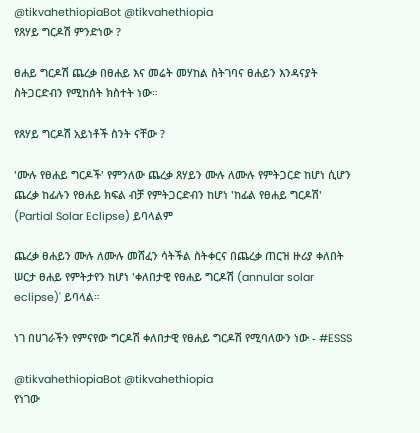@tikvahethiopiaBot @tikvahethiopia
የጸሃይ ግርዶሽ ምንድነው ?

ፀሐይ ግርዶሽ ጨረቃ በፀሐይ እና መሬት መሃከል ስትገባና ፀሐይን እንዳናያት ስትጋርድብን የሚከሰት ክስተት ነው።

የጸሃይ ግርዶሽ አይነቶች ስንት ናቸው ?

'ሙሉ የፀሐይ ግርዶች' የምንለው ጨረቃ ጸሃይን ሙሉ ለሙሉ የምትጋርድ ከሆነ ሲሆን ጨረቃ ከፊሉን የፀሐይ ክፍል ብቻ የምትጋርድብን ከሆነ 'ከፊል የፀሐይ ግርዶሽ' (Partial Solar Eclipse) ይባላልም

ጨረቃ ፀሐይን ሙሉ ለሙሉ መሸፈን ሳትችል ስትቀርና በጨረቃ ጠርዝ ዙሪያ ቀለበት ሠርታ ፀሐይ የምትታየን ከሆነ 'ቀለበታዊ የፀሐይ ግርዶሽ (annular solar eclipse)' ይባላል።

ነገ በሀገራችን የምናየው ግርዶሽ ቀለበታዊ የፀሐይ ግርዶሽ የሚባለውን ነው - #ESSS

@tikvahethiopiaBot @tikvahethiopia
የነገው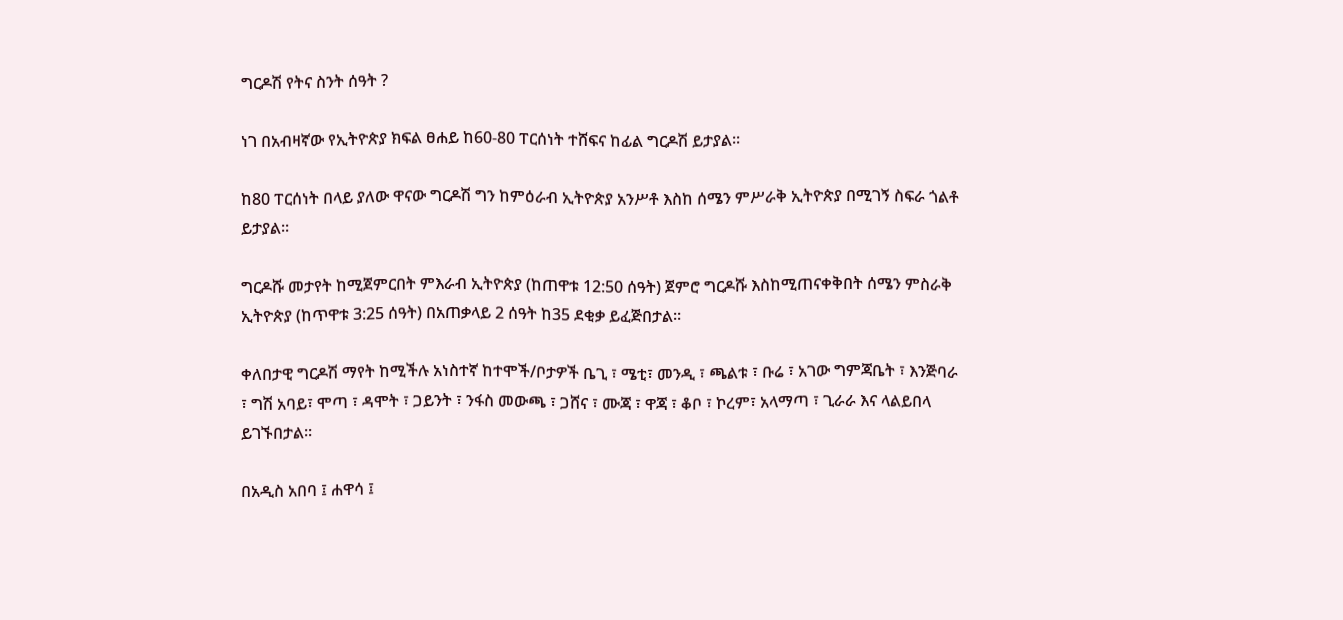ግርዶሽ የትና ስንት ሰዓት ?

ነገ በአብዛኛው የኢትዮጵያ ክፍል ፀሐይ ከ60-80 ፐርሰነት ተሸፍና ከፊል ግርዶሽ ይታያል፡፡

ከ80 ፐርሰነት በላይ ያለው ዋናው ግርዶሽ ግን ከምዕራብ ኢትዮጵያ አንሥቶ እስከ ሰሜን ምሥራቅ ኢትዮጵያ በሚገኝ ስፍራ ጎልቶ ይታያል፡፡

ግርዶሹ መታየት ከሚጀምርበት ምእራብ ኢትዮጵያ (ከጠዋቱ 12:50 ሰዓት) ጀምሮ ግርዶሹ እስከሚጠናቀቅበት ሰሜን ምስራቅ ኢትዮጵያ (ከጥዋቱ 3:25 ሰዓት) በአጠቃላይ 2 ሰዓት ከ35 ደቂቃ ይፈጅበታል።

ቀለበታዊ ግርዶሽ ማየት ከሚችሉ አነስተኛ ከተሞች/ቦታዎች ቤጊ ፣ ሜቲ፣ መንዲ ፣ ጫልቱ ፣ ቡሬ ፣ አገው ግምጃቤት ፣ እንጅባራ ፣ ግሽ አባይ፣ ሞጣ ፣ ዳሞት ፣ ጋይንት ፣ ንፋስ መውጫ ፣ ጋሸና ፣ ሙጃ ፣ ዋጃ ፣ ቆቦ ፣ ኮረም፣ አላማጣ ፣ ጊራራ እና ላልይበላ ይገኙበታል፡፡

በአዲስ አበባ ፤ ሐዋሳ ፤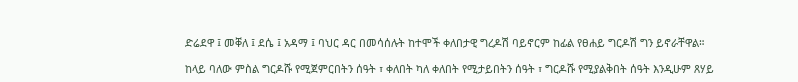ድሬደዋ ፤ መቐለ ፤ ደሴ ፤ አዳማ ፤ ባህር ዳር በመሳሰሉት ከተሞች ቀለበታዊ ግረዶሽ ባይኖርም ከፊል የፀሐይ ግርዶሽ ግን ይኖራቸዋል።

ከላይ ባለው ምስል ግርዶሹ የሚጀምርበትን ሰዓት ፣ ቀለበት ካለ ቀለበት የሚታይበትን ሰዓት ፣ ግርዶሹ የሚያልቅበት ሰዓት እንዲሁም ጸሃይ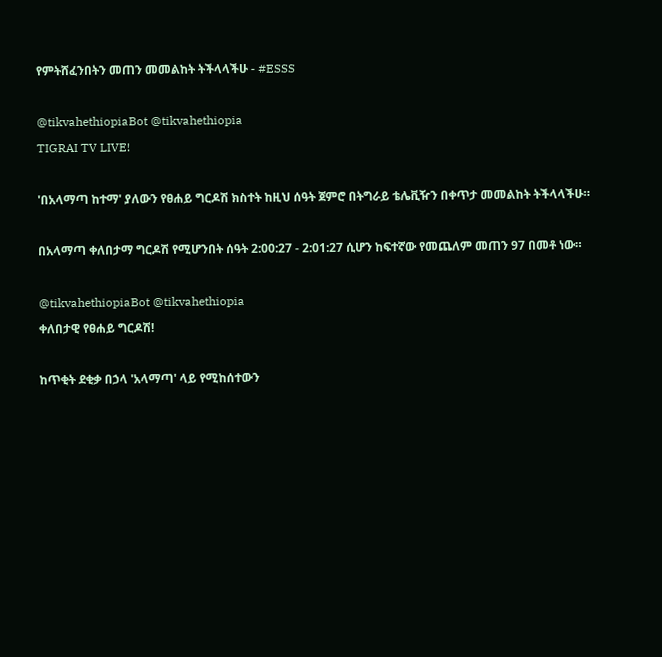የምትሸፈንበትን መጠን መመልከት ትችላላችሁ - #ESSS

@tikvahethiopiaBot @tikvahethiopia
TIGRAI TV LIVE!

'በአላማጣ ከተማ' ያለውን የፀሐይ ግርዶሽ ክስተት ከዚህ ሰዓት ጀምሮ በትግራይ ቴሌቪዥን በቀጥታ መመልከት ትችላላችሁ።

በአላማጣ ቀለበታማ ግርዶሽ የሚሆንበት ሰዓት 2:00:27 - 2:01:27 ሲሆን ከፍተኛው የመጨለም መጠን 97 በመቶ ነው።

@tikvahethiopiaBot @tikvahethiopia
ቀለበታዊ የፀሐይ ግርዶሽ!

ከጥቂት ደቂቃ በኃላ 'አላማጣ' ላይ የሚከሰተውን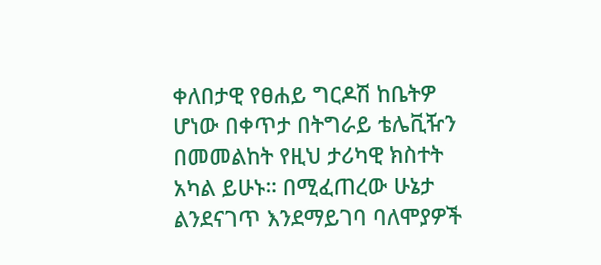ቀለበታዊ የፀሐይ ግርዶሽ ከቤትዎ ሆነው በቀጥታ በትግራይ ቴሌቪዥን በመመልከት የዚህ ታሪካዊ ክስተት አካል ይሁኑ። በሚፈጠረው ሁኔታ ልንደናገጥ እንደማይገባ ባለሞያዎች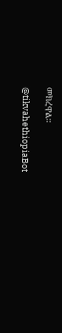መክረዋል።

@tikvahethiopiaBot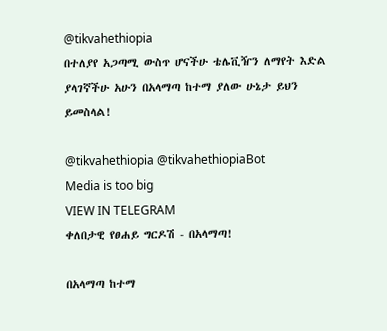@tikvahethiopia
በተለያየ አጋጣሚ ውስጥ ሆናችሁ ቴሌቪዥን ለማየት እድል ያላገኛችሁ አሁን በአላማጣ ከተማ ያለው ሁኔታ ይህን ይመስላል!

@tikvahethiopia @tikvahethiopiaBot
Media is too big
VIEW IN TELEGRAM
ቀለበታዊ የፀሐይ ግርዶሽ - በአላማጣ!

በአላማጣ ከተማ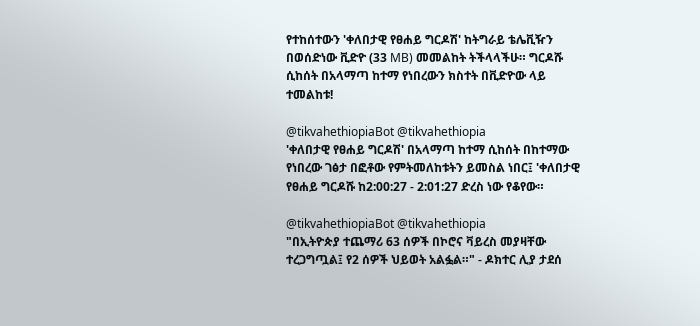የተከሰተውን 'ቀለበታዊ የፀሐይ ግርዶሽ' ከትግራይ ቴሌቪዥን በወሰድነው ቪድዮ (33 MB) መመልከት ትችላላችሁ። ግርዶሹ ሲከሰት በአላማጣ ከተማ የነበረውን ክስተት በቪድዮው ላይ ተመልከቱ!

@tikvahethiopiaBot @tikvahethiopia
'ቀለበታዊ የፀሐይ ግርዶሽ' በአላማጣ ከተማ ሲከሰት በከተማው የነበረው ገፅታ በፎቶው የምትመለከቱትን ይመስል ነበር፤ 'ቀለበታዊ የፀሐይ ግርዶሹ ከ2:00:27 - 2:01:27 ድረስ ነው የቆየው።

@tikvahethiopiaBot @tikvahethiopia
"በኢትዮጵያ ተጨማሪ 63 ሰዎች በኮሮና ቫይረስ መያዛቸው ተረጋግጧል፤ የ2 ሰዎች ህይወት አልፏል።" - ዶክተር ሊያ ታደሰ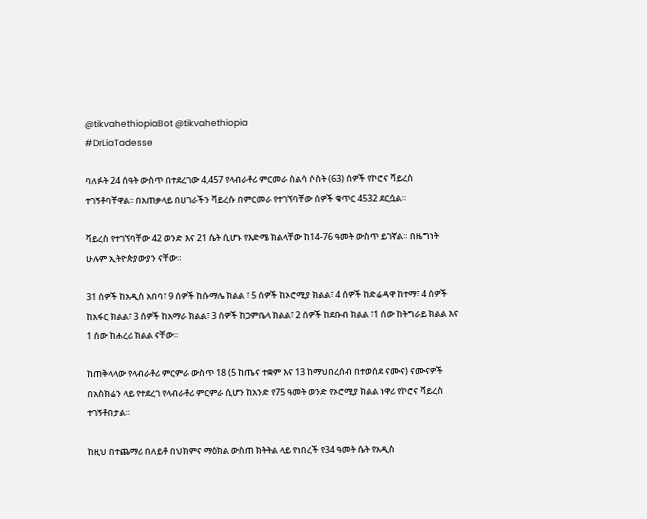@tikvahethiopiaBot @tikvahethiopia
#DrLiaTadesse

ባለፉት 24 ሰዓት ውስጥ በተደረገው 4,457 የላብራቶሪ ምርመራ ስልሳ ሶስት (63) ሰዎች የኮሮና ቫይረስ ተገኝቶባቸዋል፡፡ በአጠቃላይ በሀገራችን ቫይረሱ በምርመራ የተገኘባቸው ሰዎች ቁጥር 4532 ደርሷል።

ቫይረስ የተገኘባቸው 42 ወንድ እና 21 ሴት ሲሆኑ የእድሜ ክልላቸው ከ14-76 ዓመት ውስጥ ይገኛል። በዜግነት ሁሉም ኢትዮጵያውያን ናቸው።

31 ሰዎች ከአዲስ አበባ፣ 9 ሰዎች ከሱማሌ ክልል ፣ 5 ሰዎች ከኦሮሚያ ክልል፣ 4 ሰዎች ከድሬዳዋ ከተማ፣ 4 ሰዎች ከአፋር ክልል፣ 3 ሰዎች ከአማራ ክልል፣ 3 ሰዎች ከጋምቤላ ክልል፣ 2 ሰዎች ከደቡብ ክልል ፣1 ሰው ከትግራይ ክልል እና 1 ሰው ከሐረሪ ክልል ናቸው።

ከጠቅላላው የላብራቶሪ ምርምራ ውስጥ 18 (5 ከጤና ተቋም እና 13 ከማህበረሰብ በተወሰደ ናሙና) ናሙናዎች በአስክሬን ላይ የተደረገ የላብራቶሪ ምርምራ ሲሆን ከአንድ የ75 ዓመት ወንድ የኦሮሚያ ክልል ነዋሪ የኮሮና ቫይረስ ተገኝቶበታል።

ከዚህ በተጨማሪ በለይቶ በህክምና ማዕክል ውስጠ ክትትል ላይ የነበረች የ34 ዓመት ሴት የአዲስ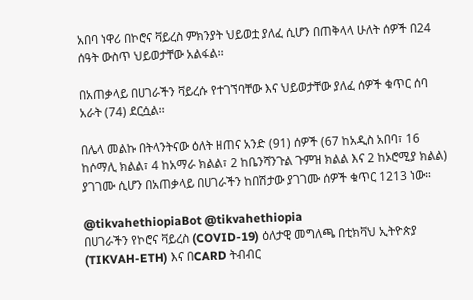አበባ ነዋሪ በኮሮና ቫይረስ ምክንያት ህይወቷ ያለፈ ሲሆን በጠቅላላ ሁለት ሰዎች በ24 ሰዓት ውስጥ ህይወታቸው አልፋል፡፡

በአጠቃላይ በሀገራችን ቫይረሱ የተገኘባቸው እና ህይወታቸው ያለፈ ሰዎች ቁጥር ሰባ አራት (74) ደርሷል፡፡

በሌላ መልኩ በትላንትናው ዕለት ዘጠና አንድ (91) ሰዎች (67 ከአዲስ አበባ፣ 16 ከሶማሊ ክልል፣ 4 ከአማራ ክልል፣ 2 ከቤንሻንጉል ጉምዝ ክልል እና 2 ከኦሮሚያ ክልል) ያገገሙ ሲሆን በአጠቃላይ በሀገራችን ከበሽታው ያገገሙ ሰዎች ቁጥር 1213 ነው።

@tikvahethiopiaBot @tikvahethiopia
በሀገራችን የኮሮና ቫይረስ (COVID-19) ዕለታዊ መግለጫ በቲክቫህ ኢትዮጵያ (TIKVAH-ETH) እና በCARD ትብብር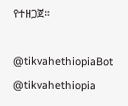የተዘጋጀ።

@tikvahethiopiaBot @tikvahethiopia